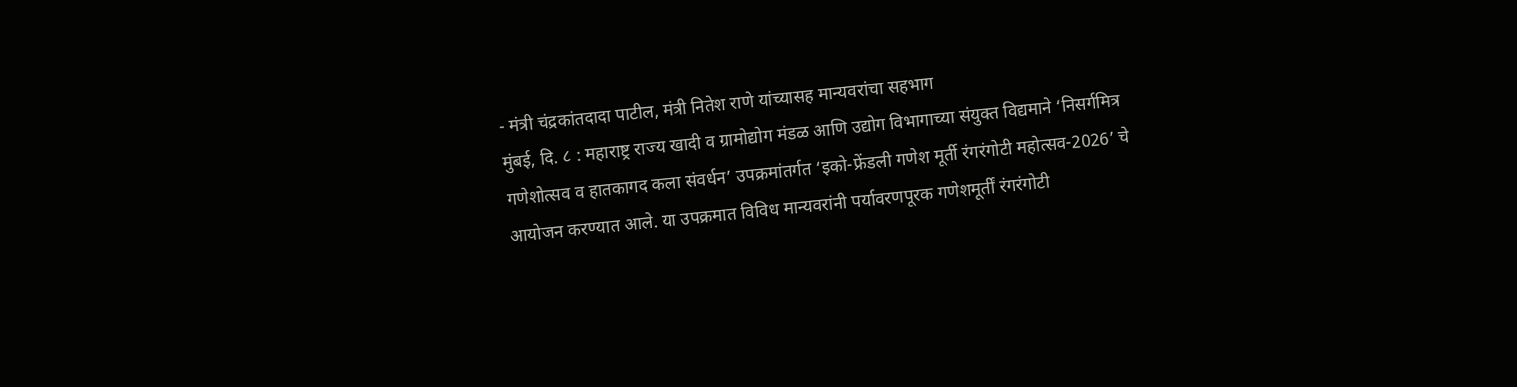- मंत्री चंद्रकांतदादा पाटील, मंत्री नितेश राणे यांच्यासह मान्यवरांचा सहभाग
मुंबई, दि. ८ : महाराष्ट्र राज्य खादी व ग्रामोद्योग मंडळ आणि उद्योग विभागाच्या संयुक्त विद्यमाने ‘निसर्गमित्र गणेशोत्सव व हातकागद कला संवर्धन’ उपक्रमांतर्गत ‘इको-फ्रेंडली गणेश मूर्ती रंगरंगोटी महोत्सव-2026’ चे आयोजन करण्यात आले. या उपक्रमात विविध मान्यवरांनी पर्यावरणपूरक गणेशमूर्तीं रंगरंगोटी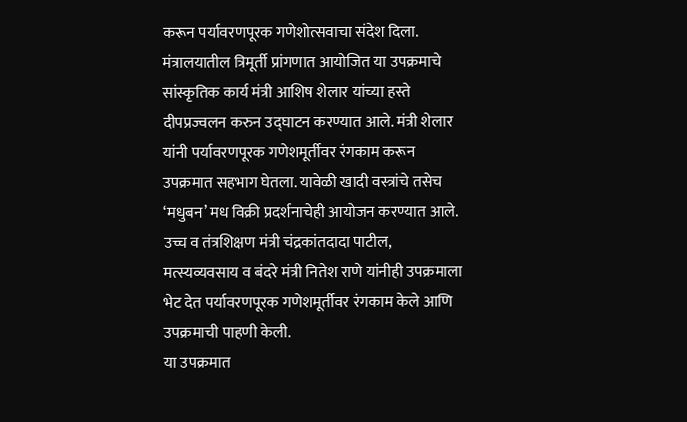करून पर्यावरणपूरक गणेशोत्सवाचा संदेश दिला.
मंत्रालयातील त्रिमूर्ती प्रांगणात आयोजित या उपक्रमाचे सांस्कृतिक कार्य मंत्री आशिष शेलार यांच्या हस्ते दीपप्रज्वलन करुन उद्घाटन करण्यात आले. मंत्री शेलार यांनी पर्यावरणपूरक गणेशमूर्तीवर रंगकाम करून उपक्रमात सहभाग घेतला. यावेळी खादी वस्त्रांचे तसेच ‘मधुबन’ मध विक्री प्रदर्शनाचेही आयोजन करण्यात आले.
उच्च व तंत्रशिक्षण मंत्री चंद्रकांतदादा पाटील, मत्स्यव्यवसाय व बंदरे मंत्री नितेश राणे यांनीही उपक्रमाला भेट देत पर्यावरणपूरक गणेशमूर्तीवर रंगकाम केले आणि उपक्रमाची पाहणी केली.
या उपक्रमात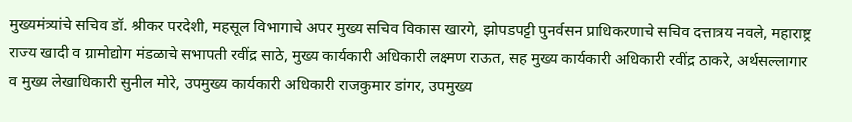मुख्यमंत्र्यांचे सचिव डॉ. श्रीकर परदेशी, महसूल विभागाचे अपर मुख्य सचिव विकास खारगे, झोपडपट्टी पुनर्वसन प्राधिकरणाचे सचिव दत्तात्रय नवले, महाराष्ट्र राज्य खादी व ग्रामोद्योग मंडळाचे सभापती रवींद्र साठे, मुख्य कार्यकारी अधिकारी लक्ष्मण राऊत, सह मुख्य कार्यकारी अधिकारी रवींद्र ठाकरे, अर्थसल्लागार व मुख्य लेखाधिकारी सुनील मोरे, उपमुख्य कार्यकारी अधिकारी राजकुमार डांगर, उपमुख्य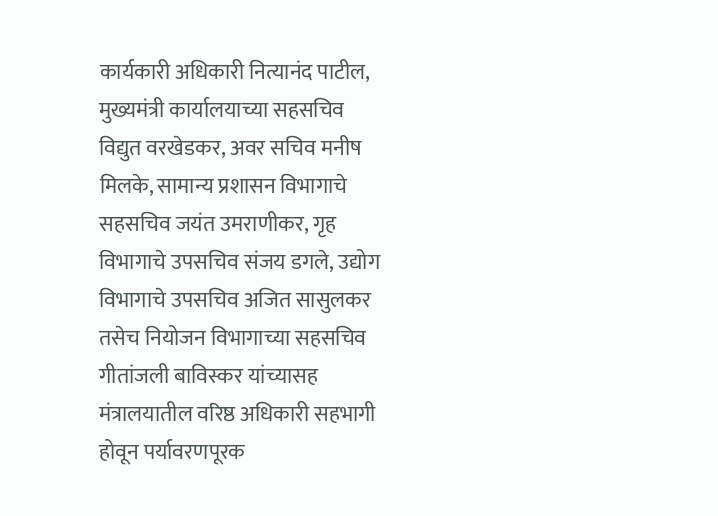कार्यकारी अधिकारी नित्यानंद पाटील, मुख्यमंत्री कार्यालयाच्या सहसचिव विद्युत वरखेडकर, अवर सचिव मनीष मिलके, सामान्य प्रशासन विभागाचे सहसचिव जयंत उमराणीकर, गृह विभागाचे उपसचिव संजय डगले, उद्योग विभागाचे उपसचिव अजित सासुलकर तसेच नियोजन विभागाच्या सहसचिव गीतांजली बाविस्कर यांच्यासह मंत्रालयातील वरिष्ठ अधिकारी सहभागी होवून पर्यावरणपूरक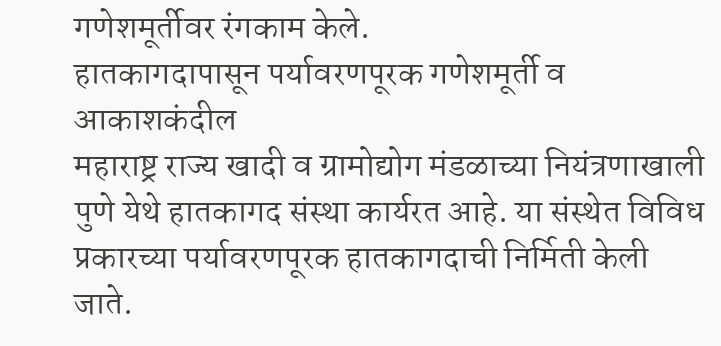गणेशमूर्तीवर रंगकाम केले.
हातकागदापासून पर्यावरणपूरक गणेशमूर्ती व आकाशकंदील
महाराष्ट्र राज्य खादी व ग्रामोद्योग मंडळाच्या नियंत्रणाखाली पुणे येथे हातकागद संस्था कार्यरत आहे. या संस्थेत विविध प्रकारच्या पर्यावरणपूरक हातकागदाची निर्मिती केली जाते.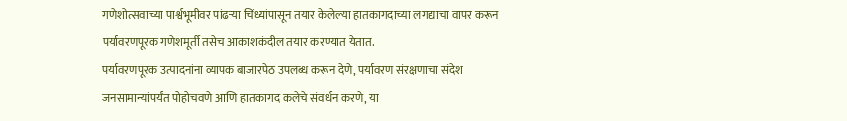गणेशोत्सवाच्या पार्श्वभूमीवर पांढऱ्या चिंध्यांपासून तयार केलेल्या हातकागदाच्या लगद्याचा वापर करून पर्यावरणपूरक गणेशमूर्ती तसेच आकाशकंदील तयार करण्यात येतात.
पर्यावरणपूरक उत्पादनांना व्यापक बाजारपेठ उपलब्ध करून देणे, पर्यावरण संरक्षणाचा संदेश जनसामान्यांपर्यंत पोहोचवणे आणि हातकागद कलेचे संवर्धन करणे, या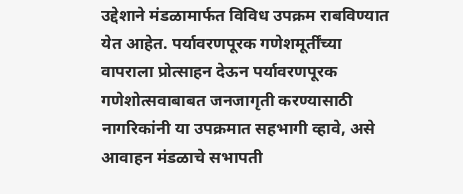उद्देशाने मंडळामार्फत विविध उपक्रम राबविण्यात येत आहेत. पर्यावरणपूरक गणेशमूर्तींच्या वापराला प्रोत्साहन देऊन पर्यावरणपूरक गणेशोत्सवाबाबत जनजागृती करण्यासाठी नागरिकांनी या उपक्रमात सहभागी व्हावे, असे आवाहन मंडळाचे सभापती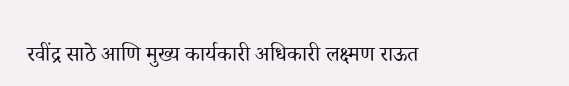रवींद्र साठे आणि मुख्य कार्यकारी अधिकारी लक्ष्मण राऊत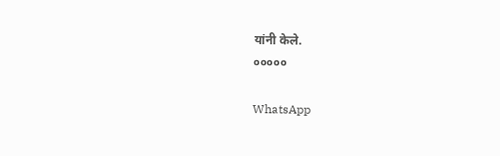यांनी केले.
०००००

WhatsApp